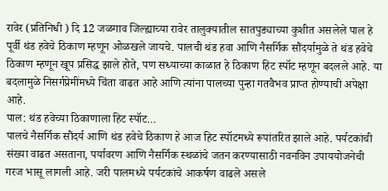रावेर (प्रतिनिधी ) दि 12 जळगाव जिल्ह्याच्या रावेर तालुक्यातील सातपुड्याच्या कुशीत असलेले पाल हे पूर्वी थंड हवेचे ठिकाण म्हणून ओळखले जायचे. पालची थंड हवा आणि नैसर्गिक सौंदर्यामुळे ते थंड हवेचे ठिकाण म्हणून खूप प्रसिद्ध झाले होते, पण सध्याच्या काळात हे ठिकाण हिट स्पॉट म्हणून बदलले आहे. या बदलामुळे निसर्गप्रेमींमध्ये चिंता वाढत आहे आणि त्यांना पालच्या पुन्हा गतवैभव प्राप्त होण्याची अपेक्षा आहे.
पाल: थंड हवेच्या ठिकाणाला हिट स्पॉट…
पालचे नैसर्गिक सौंदर्य आणि थंड हवेचे ठिकाण हे आज हिट स्पॉटमध्ये रूपांतरित झाले आहे. पर्यटकांची संख्या वाढत असताना, पर्यावरण आणि नैसर्गिक स्थळांचे जतन करण्यासाठी नवनविन उपाययोजनेची गरज भासू लागली आहे. जरी पालमध्ये पर्यटकांचे आकर्षण वाढले असले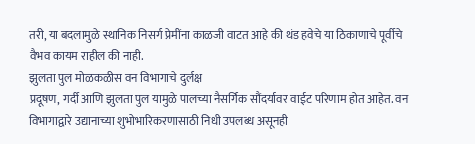तरी, या बदलामुळे स्थानिक निसर्ग प्रेमींना काळजी वाटत आहे की थंड हवेचे या ठिकाणाचे पूर्वीचे वैभव कायम राहील की नाही.
झुलता पुल मोळकळीस वन विभागाचे दुर्लक्ष
प्रदूषण, गर्दी आणि झुलता पुल यामुळे पालच्या नैसर्गिक सौंदर्यावर वाईट परिणाम होत आहेत. वन विभागाद्वारे उद्यानाच्या शुभोभारिकरणासाठी निधी उपलब्ध असूनही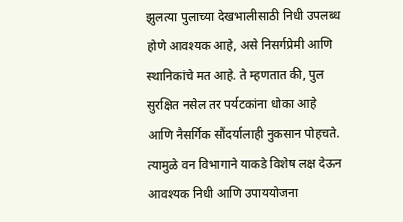झुलत्या पुलाच्या देखभालीसाठी निधी उपलब्ध होणे आवश्यक आहे, असे निसर्गप्रेमी आणि स्थानिकांचे मत आहे. ते म्हणतात की, पुल सुरक्षित नसेल तर पर्यटकांना धोका आहे आणि नैसर्गिक सौंदर्यालाही नुकसान पोहचते. त्यामुळे वन विभागाने याकडे विशेष लक्ष देऊन आवश्यक निधी आणि उपाययोजना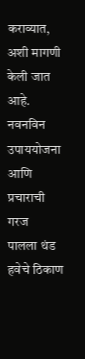कराव्यात, अशी मागणी केली जात आहे.
नवनविन उपाययोजना आणि प्रचाराची गरज
पालला थंड हवेचे ठिकाण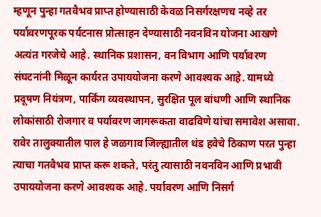म्हणून पुन्हा गतवैभव प्राप्त होण्यासाठी केवळ निसर्गरक्षणच नव्हे तर पर्यावरणपूरक पर्यटनास प्रोत्साहन देण्यासाठी नवनविन योजना आखणे अत्यंत गरजेचे आहे. स्थानिक प्रशासन, वन विभाग आणि पर्यावरण संघटनांनी मिळून कार्यरत उपाययोजना करणे आवश्यक आहे. यामध्ये प्रदूषण नियंत्रण, पार्किंग व्यवस्थापन, सुरक्षित पूल बांधणी आणि स्थानिक लोकांसाठी रोजगार व पर्यावरण जागरूकता वाढविणे यांचा समावेश असावा.
रावेर तालुक्यातील पाल हे जळगाव जिल्ह्यातील थंड हवेचे ठिकाण परत पुन्हा त्याचा गतवैभव प्राप्त करू शकते, परंतु त्यासाठी नवनविन आणि प्रभावी उपाययोजना करणे आवश्यक आहे. पर्यावरण आणि निसर्ग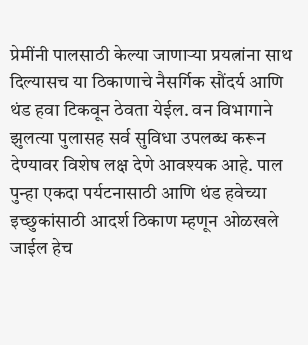प्रेमींनी पालसाठी केल्या जाणाऱ्या प्रयत्नांना साथ दिल्यासच या ठिकाणाचे नैसर्गिक सौंदर्य आणि थंड हवा टिकवून ठेवता येईल. वन विभागाने झुलत्या पुलासह सर्व सुविधा उपलब्ध करून देण्यावर विशेष लक्ष देणे आवश्यक आहे. पाल पुन्हा एकदा पर्यटनासाठी आणि थंड हवेच्या इच्छुकांसाठी आदर्श ठिकाण म्हणून ओळखले जाईल हेच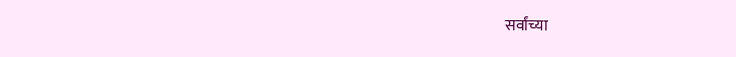सर्वांच्या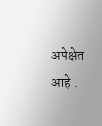अपेक्षेत आहे .